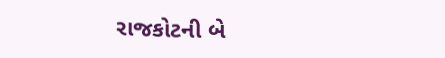રાજકોટની બે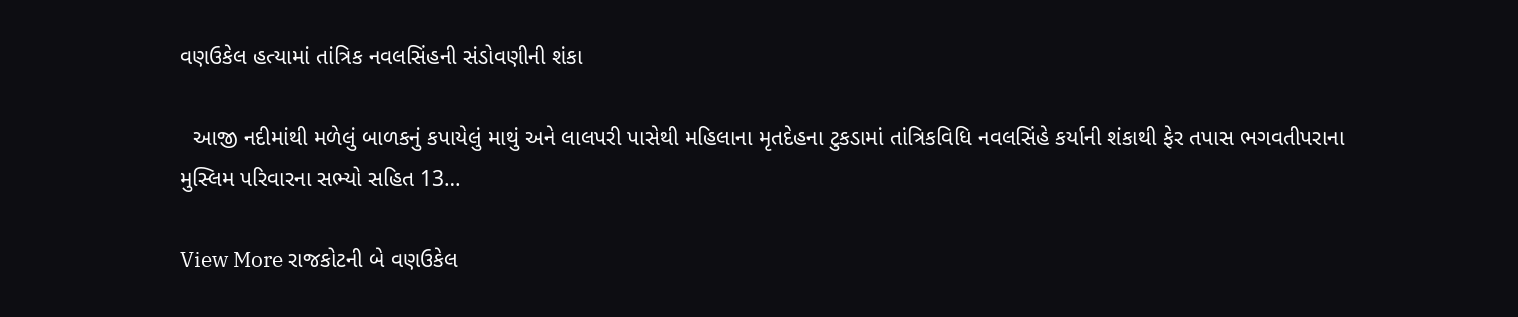વણઉકેલ હત્યામાં તાંત્રિક નવલસિંહની સંડોવણીની શંકા

  આજી નદીમાંથી મળેલું બાળકનું કપાયેલું માથું અને લાલપરી પાસેથી મહિલાના મૃતદેહના ટુકડામાં તાંત્રિકવિધિ નવલસિંહે કર્યાની શંકાથી ફેર તપાસ ભગવતીપરાના મુસ્લિમ પરિવારના સભ્યો સહિત 13…

View More રાજકોટની બે વણઉકેલ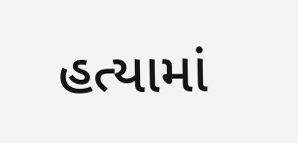હત્યામાં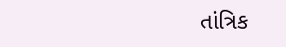તાંત્રિક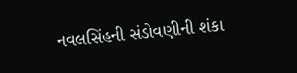નવલસિંહની સંડોવણીની શંકા